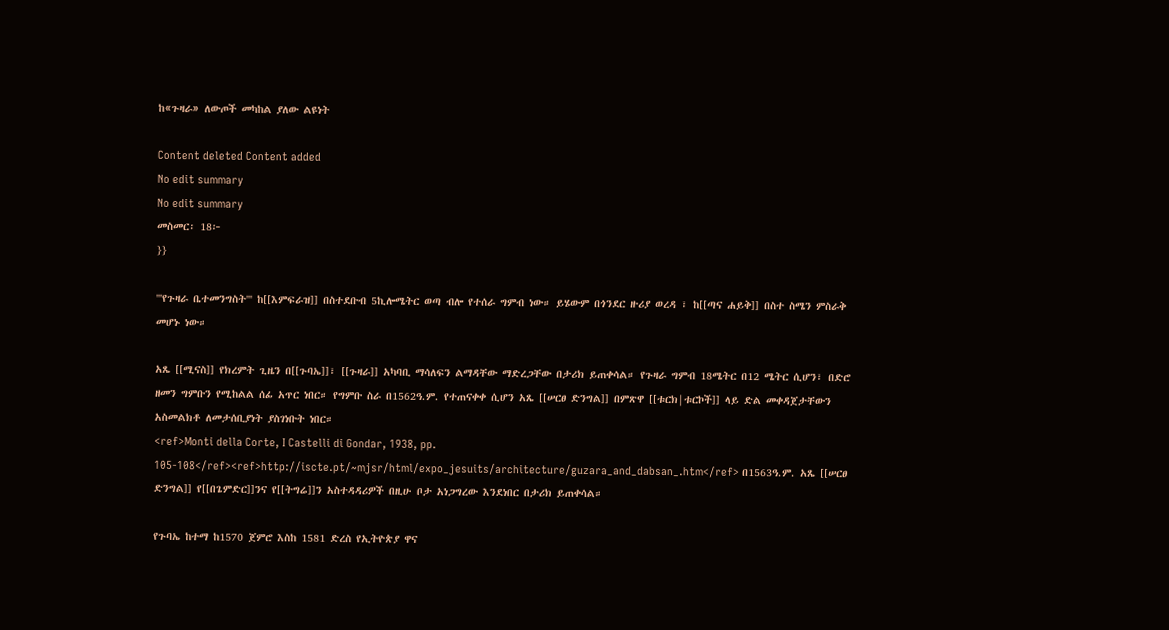ከ«ጉዛራ» ለውጦች መካከል ያለው ልዩነት

Content deleted Content added
No edit summary
No edit summary
መስመር፡ 18፦
}}

'''የጉዛራ ቤተመንግስት''' ከ[[እምፍራዝ]] በስተደቡብ 5ኪሎሜትር ወጣ ብሎ የተሰራ ግምብ ነው። ይሄውም በጎንደር ዙሪያ ወረዳ ፣ ከ[[ጣና ሐይቅ]] በስተ ስሜን ምስራቅ መሆኑ ነው።

አጼ [[ሚናስ]] የክረምት ጊዜን በ[[ጉባኤ]]፣ [[ጉዛራ]] አካባቢ ማሳለፍን ልማዳቸው ማድረጋቸው በታሪክ ይጠቀሳል። የጉዛራ ግምብ 18ሜትር በ12 ሜትር ሲሆን፣ በድሮ ዘመን ግምቡን የሚከልል ሰፊ አጥር ነበር። የግምቡ ስራ በ1562ዓ.ም. የተጠናቀቀ ሲሆን አጼ [[ሠርፀ ድንግል]] በምጽዋ [[ቱርክ|ቱርኮች]] ላይ ድል መቀዳጀታቸውን አስመልክቶ ለመታሰቢያነት ያስገነቡት ነበር።
<ref>Monti della Corte, I Castelli di Gondar, 1938, pp. 105-108</ref><ref>http://iscte.pt/~mjsr/html/expo_jesuits/architecture/guzara_and_dabsan_.htm</ref> በ1563ዓ.ም. አጼ [[ሠርፀ ድንግል]] የ[[በጌምድር]]ንና የ[[ትግሬ]]ን አስተዳዳሪዎች በዚሁ ቦታ አነጋግረው እንደነበር በታሪክ ይጠቀሳል።

የጉባኤ ከተማ ከ1570 ጀምሮ እስከ 1581 ድረስ የኢትዮጵያ ዋና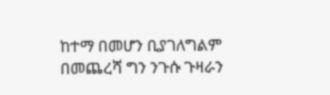ከተማ በመሆን ቢያገለግልም በመጨረሻ ግን ንጉሱ ጉዛራን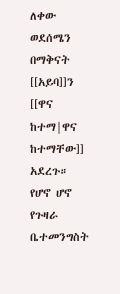ለቀው ወደሰሜን በማቅናት [[አይባ]]ን [[ዋና ከተማ|ዋና ከተማቸው]] አደረጉ። የሆኖ ሆኖ የጉዛራ ቤተመንግስት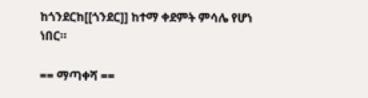ከጎንደርከ[[ጎንደር]] ከተማ ቀደምት ምሳሌ የሆነ ነበር።

== ማጣቀሻ ==